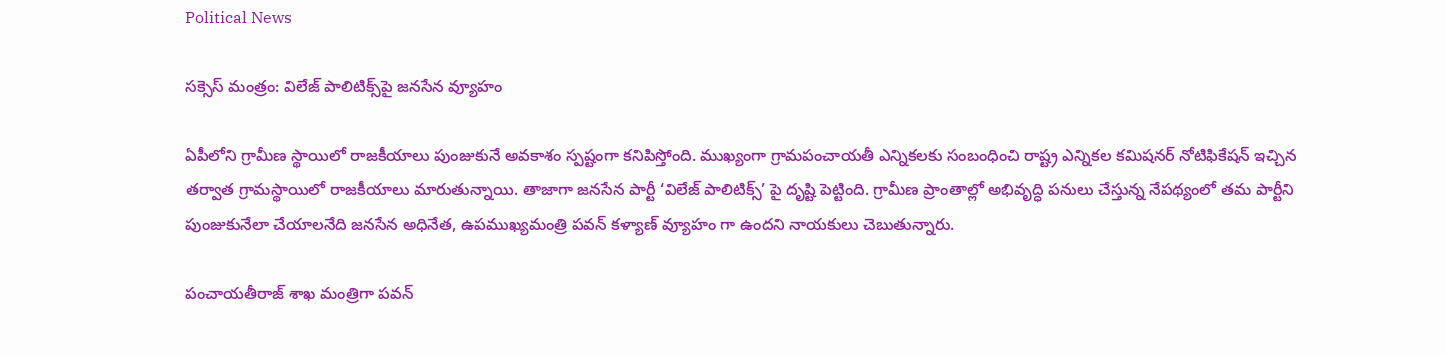Political News

స‌క్సెస్ మంత్రం: విలేజ్ పాలిటిక్స్‌పై జ‌న‌సేన వ్యూహం

ఏపీలోని గ్రామీణ స్థాయిలో రాజకీయాలు పుంజుకునే అవకాశం స్పష్టంగా కనిపిస్తోంది. ముఖ్యంగా గ్రామపంచాయతీ ఎన్నికలకు సంబంధించి రాష్ట్ర ఎన్నికల కమిషనర్ నోటిఫికేషన్ ఇచ్చిన తర్వాత గ్రామస్థాయిలో రాజకీయాలు మారుతున్నాయి. తాజాగా జనసేన పార్టీ ‘విలేజ్ పాలిటిక్స్’ పై దృష్టి పెట్టింది. గ్రామీణ ప్రాంతాల్లో అభివృద్ధి పనులు చేస్తున్న నేపథ్యంలో తమ పార్టీని పుంజుకునేలా చేయాలనేది జనసేన అధినేత, ఉపముఖ్యమంత్రి పవన్ కళ్యాణ్ వ్యూహం గా ఉందని నాయకులు చెబుతున్నారు.

పంచాయతీరాజ్ శాఖ మంత్రిగా పవన్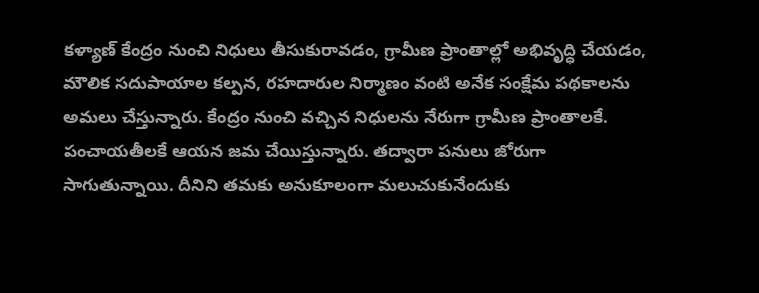కళ్యాణ్ కేంద్రం నుంచి నిధులు తీసుకురావడం, గ్రామీణ ప్రాంతాల్లో అభివృద్ధి చేయడం, మౌలిక సదుపాయాల కల్పన, రహదారుల నిర్మాణం వంటి అనేక సంక్షేమ పథకాలను అమలు చేస్తున్నారు. కేంద్రం నుంచి వచ్చిన నిధులను నేరుగా గ్రామీణ ప్రాంతాలకే. పంచాయతీలకే ఆయన జమ చేయిస్తున్నారు. తద్వారా పనులు జోరుగా సాగుతున్నాయి. దీనిని తమకు అనుకూలంగా మలుచుకునేందుకు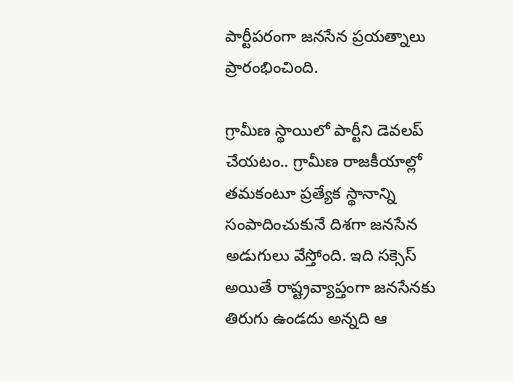పార్టీపరంగా జనసేన ప్రయత్నాలు ప్రారంభించింది.

గ్రామీణ స్థాయిలో పార్టీని డెవలప్ చేయటం.. గ్రామీణ రాజకీయాల్లో తమకంటూ ప్రత్యేక స్థానాన్ని సంపాదించుకునే దిశగా జనసేన అడుగులు వేస్తోంది. ఇది సక్సెస్ అయితే రాష్ట్రవ్యాప్తంగా జనసేనకు తిరుగు ఉండదు అన్నది ఆ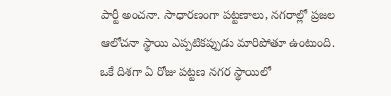పార్టీ అంచనా. సాధారణంగా పట్టణాలు, నగరాల్లో ప్రజల ఆలోచనా స్థాయి ఎప్పటికప్పుడు మారిపోతూ ఉంటుంది. ఒకే దిశగా ఏ రోజు పట్టణ నగర స్థాయిలో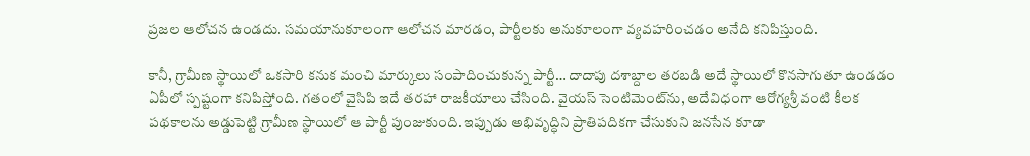ప్రజల ఆలోచన ఉండదు. సమయానుకూలంగా ఆలోచన మారడం, పార్టీలకు అనుకూలంగా వ్యవహరించడం అనేది కనిపిస్తుంది.

కానీ, గ్రామీణ స్థాయిలో ఒకసారి కనుక మంచి మార్కులు సంపాదించుకున్న పార్టీ… దాదాపు దశాబ్దాల తరబడి అదే స్థాయిలో కొనసాగుతూ ఉండడం ఏపీలో స్పష్టంగా కనిపిస్తోంది. గతంలో వైసిపి ఇదే తరహా రాజకీయాలు చేసింది. వైయస్ సెంటిమెంట్‌ను, అదేవిధంగా ఆరోగ్యశ్రీ వంటి కీలక పథకాలను అడ్డుపెట్టి గ్రామీణ స్థాయిలో ఆ పార్టీ పుంజుకుంది. ఇప్పుడు అభివృద్ధిని ప్రాతిపదికగా చేసుకుని జనసేన కూడా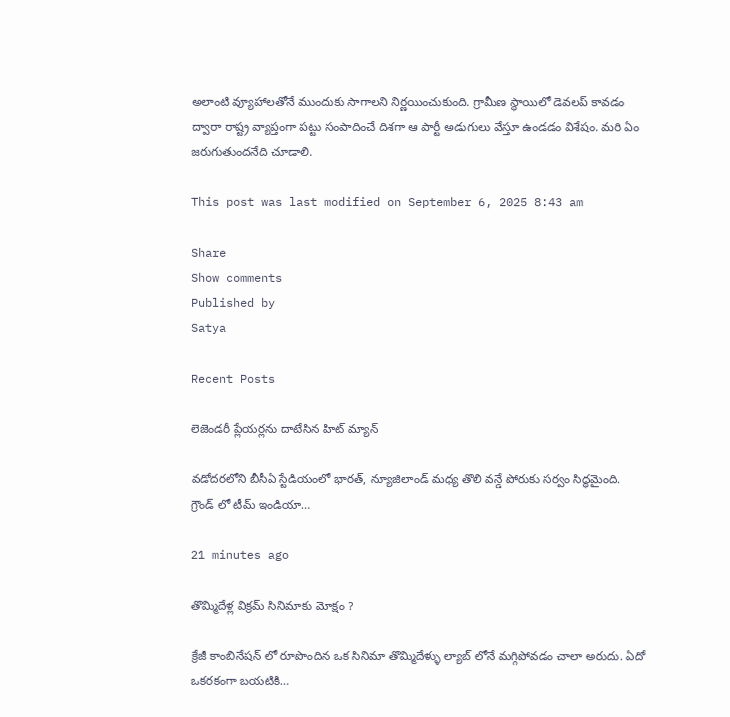అలాంటి వ్యూహాలతోనే ముందుకు సాగాలని నిర్ణయించుకుంది. గ్రామీణ స్థాయిలో డెవలప్ కావడం ద్వారా రాష్ట్ర వ్యాప్తంగా పట్టు సంపాదించే దిశగా ఆ పార్టీ అడుగులు వేస్తూ ఉండడం విశేషం. మరి ఏం జరుగుతుందనేది చూడాలి.

This post was last modified on September 6, 2025 8:43 am

Share
Show comments
Published by
Satya

Recent Posts

లెజెండరీ ప్లేయర్లను దాటేసిన హిట్ మ్యాన్

వడోదరలోని బీసీఏ స్టేడియంలో భారత్, న్యూజిలాండ్ మధ్య తొలి వన్డే పోరుకు సర్వం సిద్ధమైంది. గ్రౌండ్ లో టీమ్ ఇండియా…

21 minutes ago

తొమ్మిదేళ్ల విక్రమ్ సినిమాకు మోక్షం ?

క్రేజీ కాంబినేషన్ లో రూపొందిన ఒక సినిమా తొమ్మిదేళ్ళు ల్యాబ్ లోనే మగ్గిపోవడం చాలా అరుదు. ఏదో ఒకరకంగా బయటికి…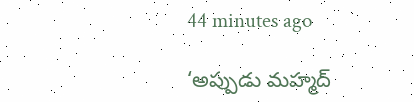44 minutes ago

‘అప్పుడు మహ్మద్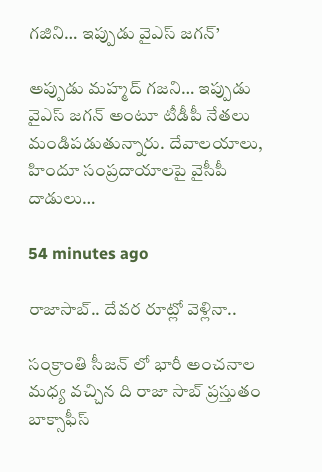గజిని… ఇప్పుడు వైఎస్ జగన్’

అప్పుడు మహ్మద్‌ గజని… ఇప్పుడు వైఎస్‌ జగన్‌ అంటూ టీడీపీ నేతలు మండిపడుతున్నారు. దేవాలయాలు, హిందూ సంప్రదాయాలపై వైసీపీ దాడులు…

54 minutes ago

రాజాసాబ్.. దేవర రూట్లో వెళ్లినా..

సంక్రాంతి సీజన్ లో భారీ అంచనాల మధ్య వచ్చిన ది రాజా సాబ్ ప్రస్తుతం బాక్సాఫీస్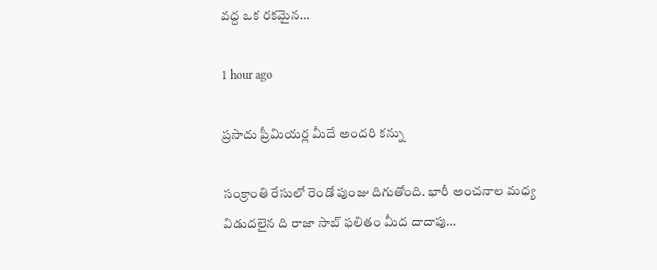వద్ద ఒక రకమైన…

1 hour ago

ప్రసాదు ప్రీమియర్ల మీదే అందరి కన్ను

సంక్రాంతి రేసులో రెండో పుంజు దిగుతోంది. భారీ అంచనాల మధ్య విడుదలైన ది రాజా సాబ్ ఫలితం మీద దాదాపు…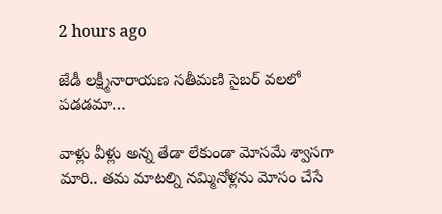2 hours ago

జేడీ లక్ష్మీనారాయణ సతీమణి సైబర్ వలలో పడడమా…

వాళ్లు వీళ్లు అన్న తేడా లేకుండా మోసమే శ్వాసగా మారి.. తమ మాటల్ని నమ్మినోళ్లను మోసం చేసే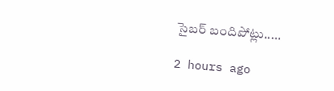సైబర్ బందిపోట్లు..…

2 hours ago